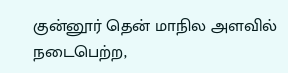குன்னூர் தென் மாநில அளவில் நடைபெற்ற,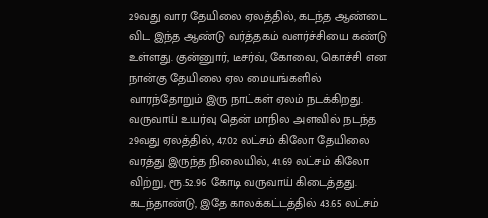29வது வார தேயிலை ஏலத்தில், கடந்த ஆண்டை விட இந்த ஆண்டு வர்த்தகம் வளர்ச்சியை கண்டு உள்ளது. குன்னுார், டீசர்வ், கோவை, கொச்சி என நான்கு தேயிலை ஏல மையங்களில் வாரந்தோறும் இரு நாட்கள் ஏலம் நடக்கிறது. வருவாய் உயர்வு தென் மாநில அளவில் நடந்த 29வது ஏலத்தில், 47.02 லட்சம் கிலோ தேயிலை வரத்து இருந்த நிலையில், 41.69 லட்சம் கிலோ விற்று, ரூ.52.96 கோடி வருவாய் கிடைத்தது. கடந்தாண்டு, இதே காலக்கட்டத்தில் 43.65 லட்சம்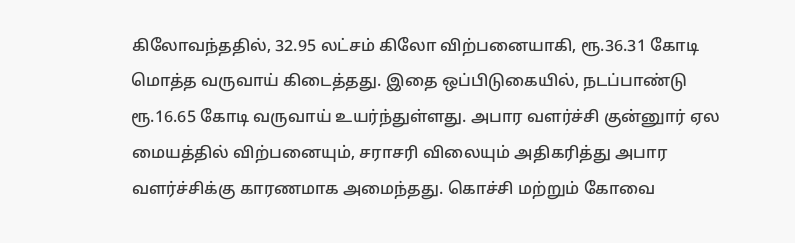கிலோவந்ததில், 32.95 லட்சம் கிலோ விற்பனையாகி, ரூ.36.31 கோடி மொத்த வருவாய் கிடைத்தது. இதை ஒப்பிடுகையில், நடப்பாண்டு ரூ.16.65 கோடி வருவாய் உயர்ந்துள்ளது. அபார வளர்ச்சி குன்னுார் ஏல மையத்தில் விற்பனையும், சராசரி விலையும் அதிகரித்து அபார வளர்ச்சிக்கு காரணமாக அமைந்தது. கொச்சி மற்றும் கோவை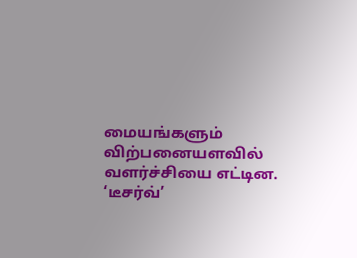மையங்களும் விற்பனையளவில் வளர்ச்சியை எட்டின. ‘டீசர்வ்’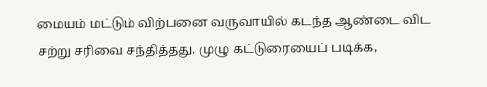மையம் மட்டும் விற்பனை வருவாயில் கடந்த ஆண்டை விட சற்று சரிவை சந்தித்தது. முழு கட்டுரையைப் படிக்க,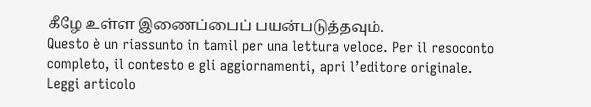கீழே உள்ள இணைப்பைப் பயன்படுத்தவும்.
Questo è un riassunto in tamil per una lettura veloce. Per il resoconto completo, il contesto e gli aggiornamenti, apri l’editore originale.
Leggi articolo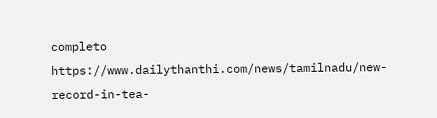completo
https://www.dailythanthi.com/news/tamilnadu/new-record-in-tea-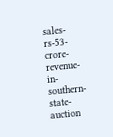sales-rs-53-crore-revenue-in-southern-state-auction